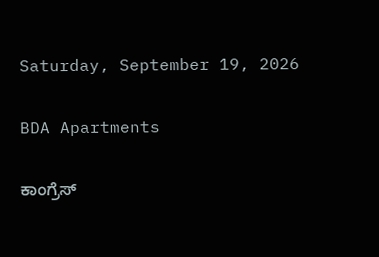Saturday, September 19, 2026

BDA Apartments

ಕಾಂಗ್ರೆಸ್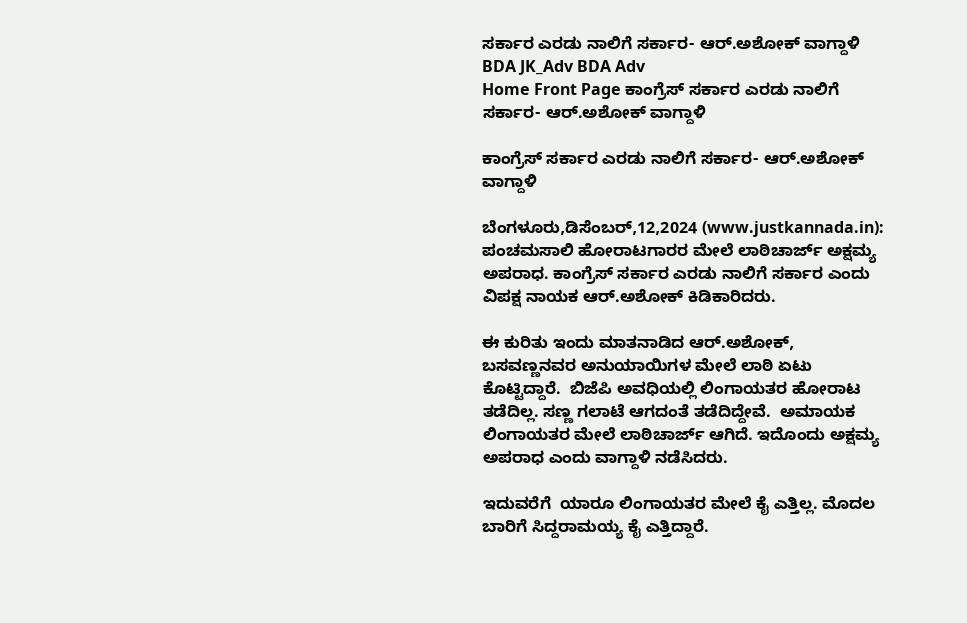ಸರ್ಕಾರ ಎರಡು ನಾಲಿಗೆ ಸರ್ಕಾರ- ಆರ್.ಅಶೋಕ್ ವಾಗ್ದಾಳಿ BDA JK_Adv BDA Adv
Home Front Page ಕಾಂಗ್ರೆಸ್ ಸರ್ಕಾರ ಎರಡು ನಾಲಿಗೆ ಸರ್ಕಾರ- ಆರ್.ಅಶೋಕ್ ವಾಗ್ದಾಳಿ

ಕಾಂಗ್ರೆಸ್ ಸರ್ಕಾರ ಎರಡು ನಾಲಿಗೆ ಸರ್ಕಾರ- ಆರ್.ಅಶೋಕ್ ವಾಗ್ದಾಳಿ

ಬೆಂಗಳೂರು,ಡಿಸೆಂಬರ್,12,2024 (www.justkannada.in):  ಪಂಚಮಸಾಲಿ ಹೋರಾಟಗಾರರ ಮೇಲೆ ಲಾಠಿಚಾರ್ಜ್ ಅಕ್ಷಮ್ಯ ಅಪರಾಧ. ಕಾಂಗ್ರೆಸ್ ಸರ್ಕಾರ ಎರಡು ನಾಲಿಗೆ ಸರ್ಕಾರ ಎಂದು ವಿಪಕ್ಷ ನಾಯಕ ಆರ್.ಅಶೋಕ್ ಕಿಡಿಕಾರಿದರು.

ಈ ಕುರಿತು ಇಂದು ಮಾತನಾಡಿದ ಆರ್.ಅಶೋಕ್,  ಬಸವಣ್ಣನವರ ಅನುಯಾಯಿಗಳ ಮೇಲೆ ಲಾಠಿ ಏಟು ಕೊಟ್ಟಿದ್ದಾರೆ.  ಬಿಜೆಪಿ ಅವಧಿಯಲ್ಲಿ ಲಿಂಗಾಯತರ ಹೋರಾಟ ತಡೆದಿಲ್ಲ. ಸಣ್ಣ ಗಲಾಟೆ ಆಗದಂತೆ ತಡೆದಿದ್ದೇವೆ.  ಅಮಾಯಕ ಲಿಂಗಾಯತರ ಮೇಲೆ ಲಾಠಿಚಾರ್ಜ್ ಆಗಿದೆ. ಇದೊಂದು ಅಕ್ಷಮ್ಯ ಅಪರಾಧ ಎಂದು ವಾಗ್ದಾಳಿ ನಡೆಸಿದರು.

ಇದುವರೆಗೆ  ಯಾರೂ ಲಿಂಗಾಯತರ ಮೇಲೆ ಕೈ ಎತ್ತಿಲ್ಲ. ಮೊದಲ ಬಾರಿಗೆ ಸಿದ್ದರಾಮಯ್ಯ ಕೈ ಎತ್ತಿದ್ದಾರೆ.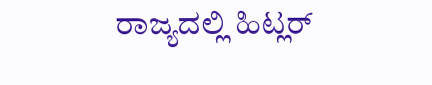ರಾಜ್ಯದಲ್ಲಿ ಹಿಟ್ಲರ್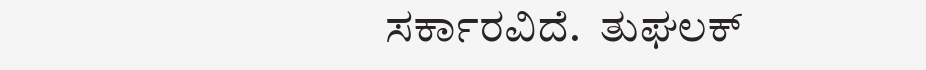ಸರ್ಕಾರವಿದೆ.  ತುಘಲಕ್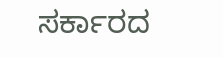ಸರ್ಕಾರದ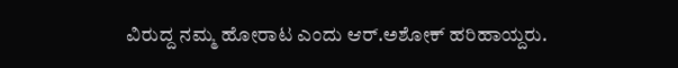ವಿರುದ್ದ ನಮ್ಮ ಹೋರಾಟ ಎಂದು ಆರ್.ಅಶೋಕ್ ಹರಿಹಾಯ್ದರು.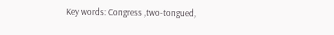Key words: Congress ,two-tongued,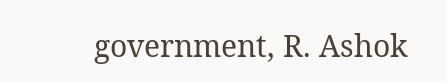government, R. Ashok